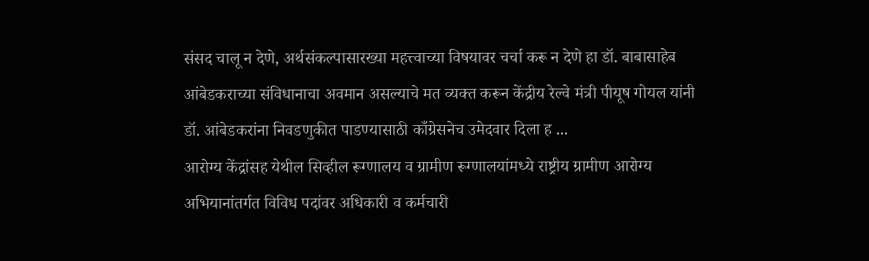संसद चालू न देणे, अर्थसंकल्पासारख्या महत्त्वाच्या विषयावर चर्चा करू न देणे हा डॉ. बाबासाहेब आंबेडकराच्या संविधानाचा अवमान असल्याचे मत व्यक्त करून केंद्रीय रेल्वे मंत्री पीयूष गोयल यांनी डॉ. आंबेडकरांना निवडणुकीत पाडण्यासाठी काँग्रेसनेच उमेदवार दिला ह ...
आरोग्य केंद्रांसह येथील सिव्हील रूग्णालय व ग्रामीण रूग्णालयांमध्ये राष्ट्रीय ग्रामीण आरोग्य अभियानांतर्गत विविध पदांवर अधिकारी व कर्मचारी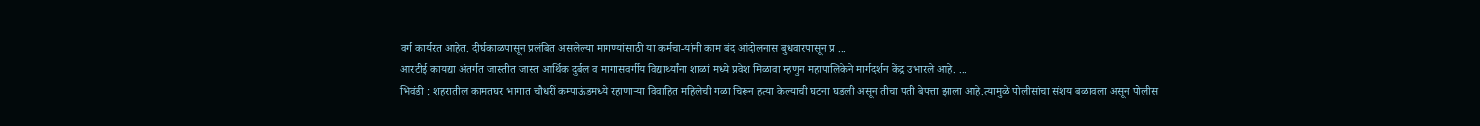वर्ग कार्यरत आहेत. दीर्घकाळपासून प्रलंबित असलेल्या मागण्यांसाठी या कर्मचा-यांनी काम बंद आंदोलनास बुधवारपासून प्र ...
आरटीई कायद्या अंतर्गत जास्तीत जास्त आर्थिक दुर्बल व मागासवर्गीय विद्यार्थ्यांना शाळां मध्ये प्रवेश मिळावा म्हणुन महापालिकेने मार्गदर्शन केंद्र उभारले आहे. ...
भिवंडी : शहरातील कामतघर भागात चौधरीं कम्पाऊंडमध्ये रहाणाऱ्या विवाहित महिलेची गळा चिरून हत्या केल्याची घटना घडली असून तीचा पती बेपत्ता झाला आहे.त्यामुळे पोलीसांचा संशय बळावला असून पोलीस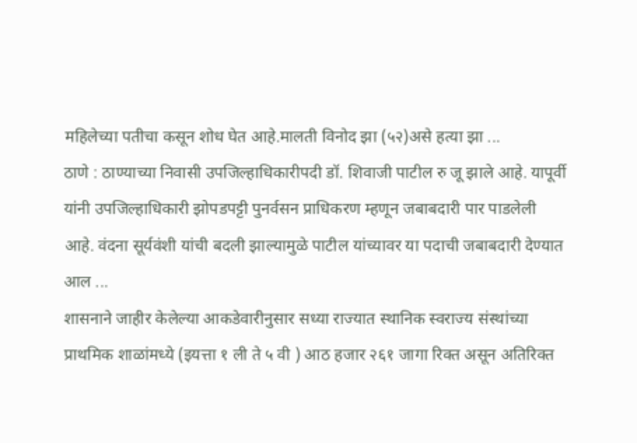महिलेच्या पतीचा कसून शोध घेत आहे.मालती विनोद झा (५२)असे हत्या झा ...
ठाणे : ठाण्याच्या निवासी उपजिल्हाधिकारीपदी डॉ. शिवाजी पाटील रु जू झाले आहे. यापूर्वी यांनी उपजिल्हाधिकारी झोपडपट्टी पुनर्वसन प्राधिकरण म्हणून जबाबदारी पार पाडलेली आहे. वंदना सूर्यवंशी यांची बदली झाल्यामुळे पाटील यांच्यावर या पदाची जबाबदारी देण्यात आल ...
शासनाने जाहीर केलेल्या आकडेवारीनुसार सध्या राज्यात स्थानिक स्वराज्य संस्थांच्या प्राथमिक शाळांमध्ये (इयत्ता १ ली ते ५ वी ) आठ हजार २६१ जागा रिक्त असून अतिरिक्त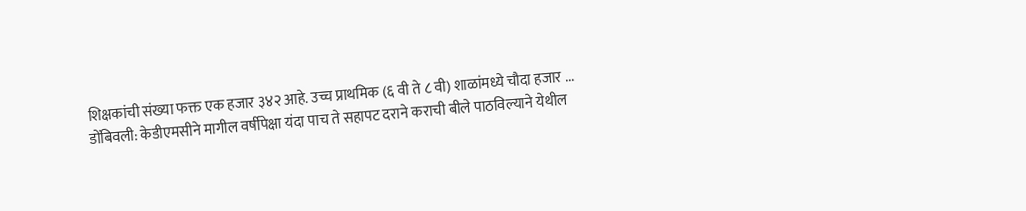शिक्षकांची संख्या फक्त एक हजार ३४२ आहे. उच्च प्राथमिक (६ वी ते ८ वी) शाळांमध्ये चौदा हजार ...
डोंबिवली: केडीएमसीने मागील वर्षीपेक्षा यंदा पाच ते सहापट दराने कराची बीले पाठविल्याने येथील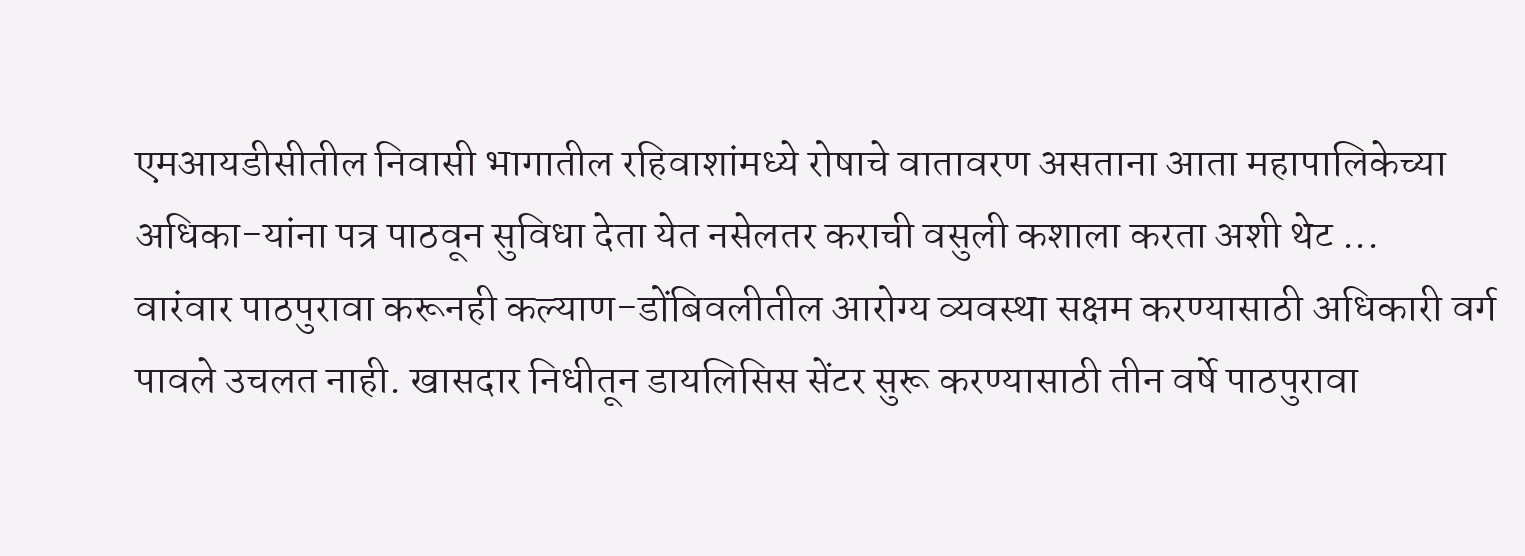एमआयडीसीतील निवासी भागातील रहिवाशांमध्ये रोषाचे वातावरण असताना आता महापालिकेच्या अधिका-यांना पत्र पाठवून सुविधा देता येत नसेलतर कराची वसुली कशाला करता अशी थेट ...
वारंवार पाठपुरावा करूनही कल्याण-डोंबिवलीतील आरोग्य व्यवस्था सक्षम करण्यासाठी अधिकारी वर्ग पावले उचलत नाही. खासदार निधीतून डायलिसिस सेंटर सुरू करण्यासाठी तीन वर्षे पाठपुरावा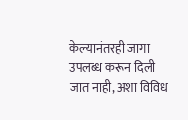केल्यानंतरही जागा उपलब्ध करून दिली जात नाही, अशा विविध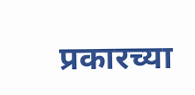प्रकारच्या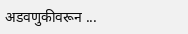अडवणुकीवरून ...